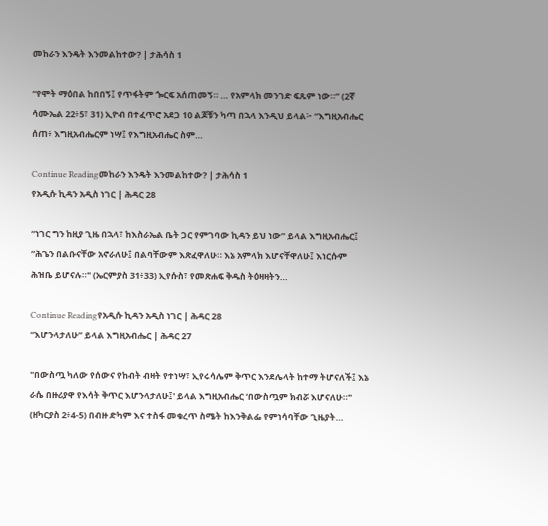መከራን እንዴት እንመልከተው? | ታሕሳስ 1

“የሞት ማዕበል ከበበኝ፤ የጥፋትም ጐርፍ አሰጠመኝ። … የአምላክ መንገድ ፍጹም ነው።” (2ኛ ሳሙኤል 22፥5፣ 31) ኢዮብ በተፈጥሮ አደጋ 10 ልጆቹን ካጣ በኋላ እንዲህ ይላል፦ “እግዚአብሔር ሰጠ፥ እግዚአብሔርም ነሣ፤ የእግዚአብሔር ስም…

Continue Readingመከራን እንዴት እንመልከተው? | ታሕሳስ 1
የአዲሱ ኪዳን አዲስ ነገር | ሕዳር 28

“ነገር ግን ከዚያ ጊዜ በኋላ፣ ከእስራኤል ቤት ጋር የምገባው ኪዳን ይህ ነው” ይላል እግዚአብሔር፤ “ሕጌን በልቡናቸው አኖራለሁ፤ በልባቸውም እጽፈዋለሁ። እኔ አምላክ እሆናቸዋለሁ፤ እነርሱም ሕዝቤ ይሆናሉ።" (ኤርምያስ 31፥33) ኢየሱስ፣ የመጽሐፍ ቅዱስ ትዕዛዛትን…

Continue Readingየአዲሱ ኪዳን አዲስ ነገር | ሕዳር 28
“እሆንላታለሁ” ይላል እግዚአብሔር | ሕዳር 27

"በውስጧ ካለው የሰውና የከብት ብዛት የተነሣ፣ ኢየሩሳሌም ቅጥር እንደሌላት ከተማ ትሆናለች፤ እኔ ራሴ በዙሪያዋ የእሳት ቅጥር እሆንላታለሁ፤' ይላል እግዚአብሔር ‘በውስጧም ክብሯ እሆናለሁ።" (ዘካርያስ 2፥4-5) በብዙ ድካም እና ተስፋ መቁረጥ ስሜት ከእንቅልፌ የምነሳባቸው ጊዜያት…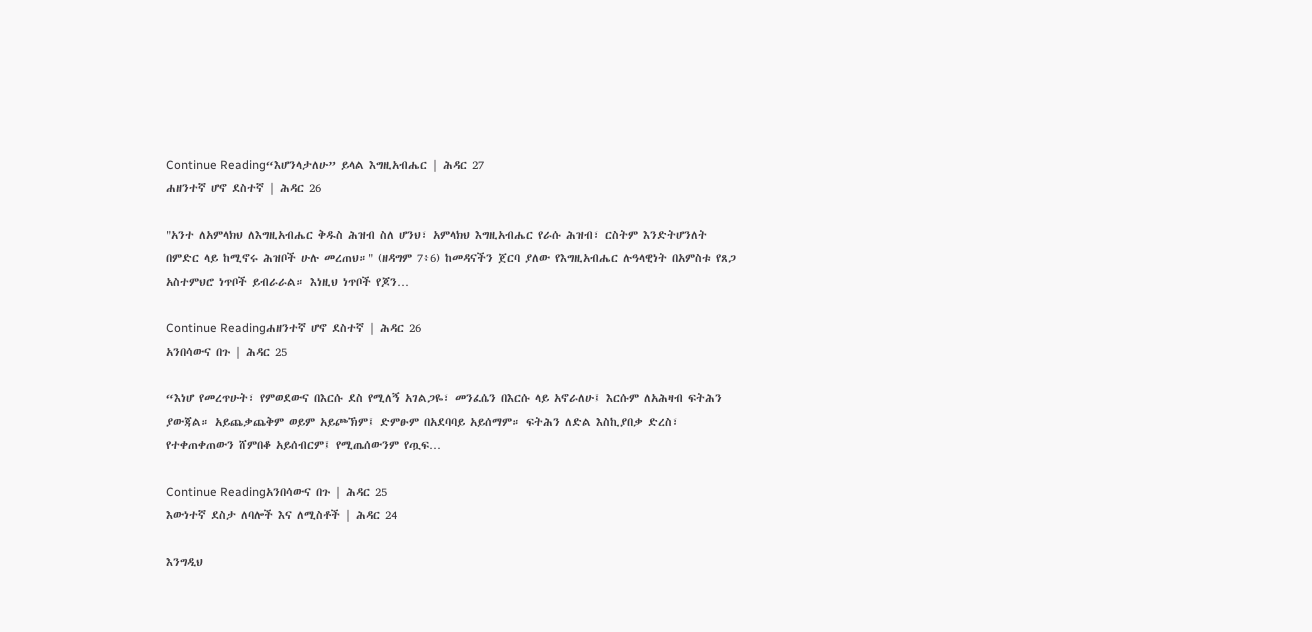Continue Reading“እሆንላታለሁ” ይላል እግዚአብሔር | ሕዳር 27
ሐዘንተኛ ሆኖ ደስተኛ | ሕዳር 26

"አንተ ለአምላክህ ለእግዚአብሔር ቅዱስ ሕዝብ ስለ ሆንህ፣ አምላክህ እግዚአብሔር የራሱ ሕዝብ፣ ርስትም እንድትሆንለት በምድር ላይ ከሚኖሩ ሕዝቦች ሁሉ መረጠህ።" (ዘዳግም 7፥6) ከመዳናችን ጀርባ ያለው የእግዚአብሔር ሉዓላዊነት በአምስቱ የጸጋ አስተምህሮ ነጥቦች ይብራራል። እነዚህ ነጥቦች የጆን…

Continue Readingሐዘንተኛ ሆኖ ደስተኛ | ሕዳር 26
አንበሳውና በጉ | ሕዳር 25

“እነሆ የመረጥሁት፣ የምወደውና በእርሱ ደስ የሚለኝ አገልጋዬ፣ መንፈሴን በእርሱ ላይ አኖራለሁ፤ እርሱም ለአሕዛብ ፍትሕን ያውጃል። አይጨቃጨቅም ወይም አይጮኽም፤ ድምፁም በአደባባይ አይሰማም። ፍትሕን ለድል እስኪያበቃ ድረስ፣ የተቀጠቀጠውን ሸምበቆ አይሰብርም፤ የሚጤሰውንም የጧፍ…

Continue Readingአንበሳውና በጉ | ሕዳር 25
እውነተኛ ደስታ ለባሎች እና ለሚስቶች | ሕዳር 24

እንግዲህ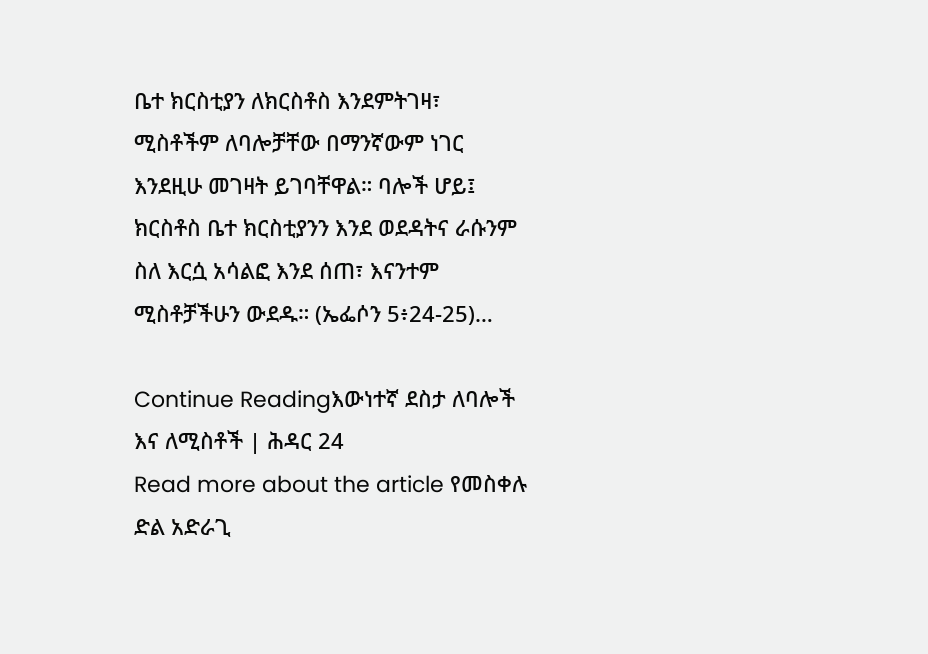ቤተ ክርስቲያን ለክርስቶስ እንደምትገዛ፣ ሚስቶችም ለባሎቻቸው በማንኛውም ነገር እንደዚሁ መገዛት ይገባቸዋል። ባሎች ሆይ፤ ክርስቶስ ቤተ ክርስቲያንን እንደ ወደዳትና ራሱንም ስለ እርሷ አሳልፎ እንደ ሰጠ፣ እናንተም ሚስቶቻችሁን ውደዱ። (ኤፌሶን 5፥24-25)…

Continue Readingእውነተኛ ደስታ ለባሎች እና ለሚስቶች | ሕዳር 24
Read more about the article የመስቀሉ ድል አድራጊ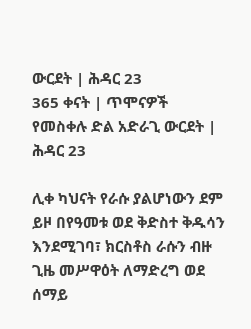ውርደት | ሕዳር 23
365 ቀናት | ጥሞናዎች
የመስቀሉ ድል አድራጊ ውርደት | ሕዳር 23

ሊቀ ካህናት የራሱ ያልሆነውን ደም ይዞ በየዓመቱ ወደ ቅድስተ ቅዱሳን እንደሚገባ፣ ክርስቶስ ራሱን ብዙ ጊዜ መሥዋዕት ለማድረግ ወደ ሰማይ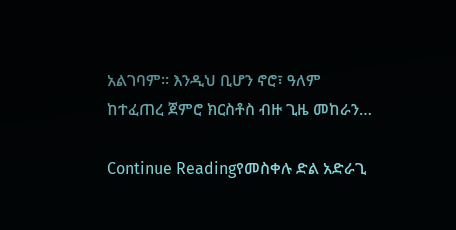አልገባም። እንዲህ ቢሆን ኖሮ፣ ዓለም ከተፈጠረ ጀምሮ ክርስቶስ ብዙ ጊዜ መከራን…

Continue Readingየመስቀሉ ድል አድራጊ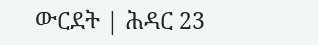ውርደት | ሕዳር 23